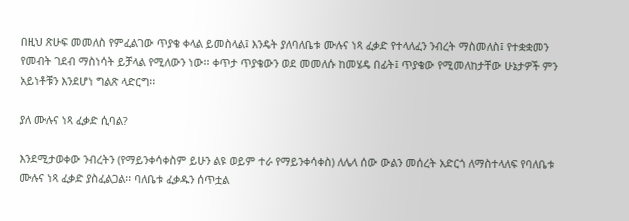በዚህ ጽሁፍ መመለስ የምፈልገው ጥያቄ ቀላል ይመስላል፤ እንዴት ያለባለቤቱ ሙሉና ነጻ ፈቃድ የተላለፈን ንብረት ማስመለስ፤ የተቋቋመን የመብት ገደብ ማስነሳት ይቻላል የሚለውን ነው፡፡ ቀጥታ ጥያቄውን ወደ መመለሱ ከመሄዴ በፊት፤ ጥያቄው የሚመለከታቸው ሁኔታዎች ምን አይነቶቹን እንደሆነ ግልጽ ላድርግ፡፡

ያለ ሙሉና ነጻ ፈቃድ ሲባል?

እንደሚታወቀው ንብረትን (የማይንቀሳቀስም ይሁን ልዩ ወይም ተራ የማይንቀሳቀስ) ለሌላ ሰው ውልን መሰረት አድርጎ ለማስተላለፍ የባለቤቱ ሙሉና ነጻ ፈቃድ ያስፈልጋል፡፡ ባለቤቱ ፈቃዱን ሰጥቷል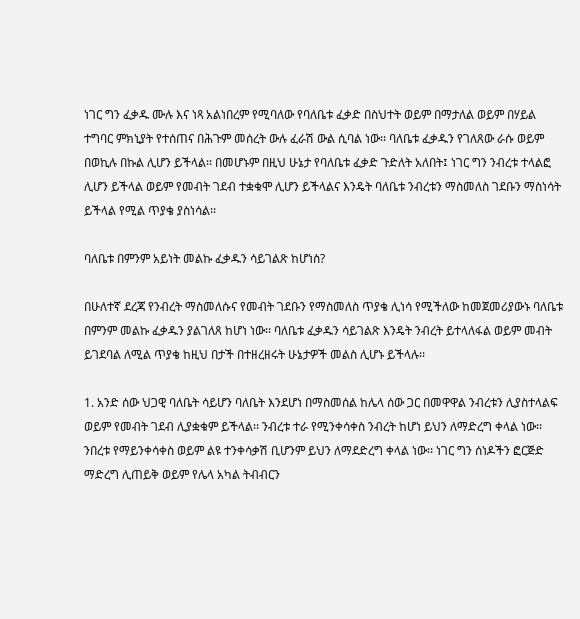ነገር ግን ፈቃዱ ሙሉ እና ነጻ አልነበረም የሚባለው የባለቤቱ ፈቃድ በስህተት ወይም በማታለል ወይም በሃይል ተግባር ምክኒያት የተሰጠና በሕጉም መሰረት ውሉ ፈራሽ ውል ሲባል ነው፡፡ ባለቤቱ ፈቃዱን የገለጸው ራሱ ወይም በወኪሉ በኩል ሊሆን ይችላል፡፡ በመሆኑም በዚህ ሁኔታ የባለቤቱ ፈቃድ ጉድለት አለበት፤ ነገር ግን ንብረቱ ተላልፎ ሊሆን ይችላል ወይም የመብት ገደብ ተቋቁሞ ሊሆን ይችላልና እንዴት ባለቤቱ ንብረቱን ማስመለስ ገደቡን ማስነሳት ይችላል የሚል ጥያቄ ያስነሳል፡፡

ባለቤቱ በምንም አይነት መልኩ ፈቃዱን ሳይገልጽ ከሆነስ?

በሁለተኛ ደረጃ የንብረት ማስመለሱና የመብት ገደቡን የማስመለስ ጥያቄ ሊነሳ የሚችለው ከመጀመሪያውኑ ባለቤቱ በምንም መልኩ ፈቃዱን ያልገለጸ ከሆነ ነው፡፡ ባለቤቱ ፈቃዱን ሳይገልጽ እንዴት ንብረት ይተላለፋል ወይም መብት ይገደባል ለሚል ጥያቄ ከዚህ በታች በተዘረዘሩት ሁኔታዎች መልስ ሊሆኑ ይችላሉ፡፡

1. አንድ ሰው ህጋዊ ባለቤት ሳይሆን ባለቤት እንደሆነ በማስመሰል ከሌላ ሰው ጋር በመዋዋል ንብረቱን ሊያስተላልፍ ወይም የመብት ገደብ ሊያቋቁም ይችላል፡፡ ንብረቱ ተራ የሚንቀሳቀስ ንብረት ከሆነ ይህን ለማድረግ ቀላል ነው፡፡ ንበረቱ የማይንቀሳቀስ ወይም ልዩ ተንቀሳቃሽ ቢሆንም ይህን ለማደድረግ ቀላል ነው፡፡ ነገር ግን ሰነዶችን ፎርጅድ ማድረግ ሊጠይቅ ወይም የሌላ አካል ትብብርን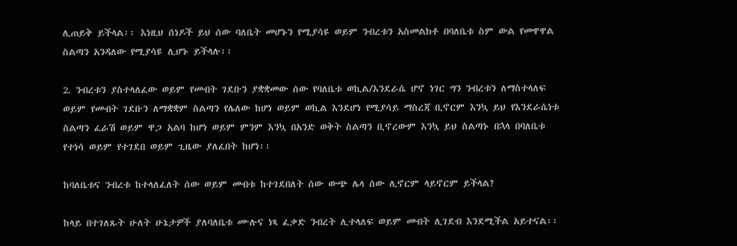ሊጠይቅ ይችላል፡፡ እነዚህ ሰነዶች ይህ ሰው ባለቤት መሆኑን የሚያሳዩ ወይም ንብረቱን አስመልክቶ በባለቤቱ ስም ውል የመዋዋል ስልጣን አንዳለው የሚያሳዩ ሊሆኑ ይችላሉ፡፡

2. ንብረቱን ያስተላለፈው ወይም የመብት ገደቡን ያቋቋመው ሰው የባለቤቱ ወኪል/እንደራሴ ሆኖ ነገር ግን ንብረቱን ለማስተላለፍ ወይም የመብት ገደቡን ለማቋቋም ስልጣን የሌለው ከሆነ ወይም ወኪል እንደሆነ የሚያሳይ ማስረጃ ቢኖርም እንኳ ይህ የእንደራሴነቱ ስልጣን ፈራሽ ወይም ዋጋ አልባ ከሆነ ወይም ምንም እንኳ በአንድ ወቅት ስልጣን ቢኖረውም እንኳ ይህ ስልጣኑ በኋላ በባለቤቱ የተነሳ ወይም የተገደበ ወይም ጊዜው ያለፈበት ከሆነ፡፡

ከባለቤቱና ንብረቱ ከተላለፈለት ሰው ወይም መብቱ ከተገደበለት ሰው ውጭ ሌላ ሰው ሊኖርም ላይኖርም ይችላል?

ከላይ በተገለጹት ሁለት ሁኔታዎች ያለባለቤቱ ሙሉና ነጻ ፈቃድ ንብረት ሊተላለፍ ወይም መብት ሊገደብ እንደሚችል አይተናል፡፡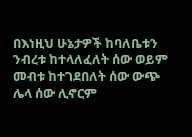በእነዚህ ሁኔታዎች ከባለቤቱን ንብረቱ ከተላለፈለት ሰው ወይም መብቱ ከተገደበለት ሰው ውጭ ሌላ ሰው ሊኖርም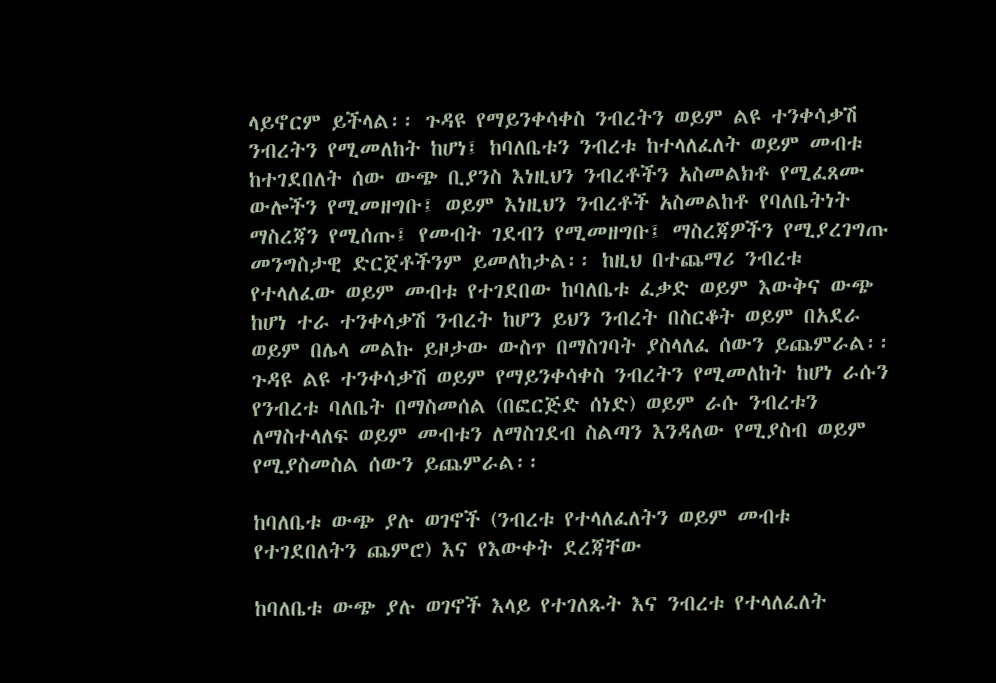ላይኖርም ይችላል፡፡ ጉዳዩ የማይንቀሳቀስ ንብረትን ወይም ልዩ ተንቀሳቃሽ ንብረትን የሚመለከት ከሆነ፤ ከባለቤቱን ንብረቱ ከተላለፈለት ወይም መብቱ ከተገደበለት ሰው ውጭ ቢያንስ እነዚህን ንብረቶችን አስመልክቶ የሚፈጸሙ ውሎችን የሚመዘግቡ፤ ወይም እነዚህን ንብረቶች አስመልከቶ የባለቤትነት ማስረጃን የሚሰጡ፤ የመብት ገደብን የሚመዘግቡ፤ ማስረጃዎችን የሚያረገግጡ መንግስታዊ ድርጀቶችንም ይመለከታል፡፡ ከዚህ በተጨማሪ ንብረቱ የተላለፈው ወይም መብቱ የተገደበው ከባለቤቱ ፈቃድ ወይም እውቅና ውጭ ከሆነ ተራ ተንቀሳቃሽ ንብረት ከሆን ይህን ንብረት በስርቆት ወይም በአደራ ወይም በሌላ መልኩ ይዞታው ውስጥ በማስገባት ያስላለፈ ሰውን ይጨምራል፡፡ ጉዳዩ ልዩ ተንቀሳቃሽ ወይም የማይንቀሳቀስ ንብረትን የሚመለከት ከሆነ ራሱን የንብረቱ ባለቤት በማስመሰል (በፎርጅድ ሰነድ) ወይም ራሱ ንብረቱን ለማስተላለፍ ወይም መብቱን ለማስገደብ ስልጣን እንዳለው የሚያስብ ወይም የሚያስመስል ሰውን ይጨምራል፡፡

ከባለቤቱ ውጭ ያሉ ወገኖች (ንብረቱ የተላለፈለትን ወይም መብቱ የተገደበለትን ጨምሮ) እና የእውቀት ደረጃቸው

ከባለቤቱ ውጭ ያሉ ወገኖች እላይ የተገለጹት እና ንብረቱ የተላለፈለት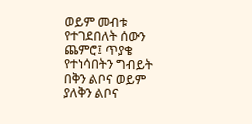ወይም መብቱ የተገደበለት ሰውን ጨምሮ፤ ጥያቄ የተነሳበትን ግብይት በቅን ልቦና ወይም ያለቅን ልቦና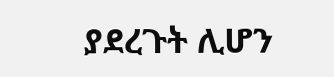ያደረጉት ሊሆን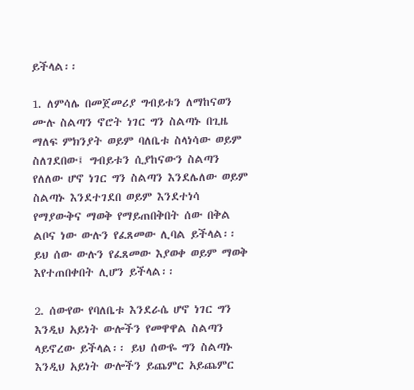ይችላል፡፡

1. ለምሳሌ በመጀመሪያ ግብይቱን ለማከናወን ሙሉ ስልጣን ኖሮት ነገር ግን ስልጣኑ በጊዜ ማለፍ ምክንያት ወይም ባለቤቱ ስላነሳው ወይም ስለገደበው፤ ግብይቱን ሲያከናውን ስልጣን የለለው ሆኖ ነገር ግን ስልጣን እንደሌለው ወይም ስልጣኑ እንደተገደበ ወይም እንደተነሳ የማያውቅና ማወቅ የማይጠበቅበት ሰው በቅል ልቦና ነው ውሉን የፈጸመው ሊባል ይችላል፡፡ ይህ ሰው ውሉን የፈጸመው እያወቀ ወይም ማወቅ እየተጠበቀበት ሊሆን ይችላል፡፡

2. ሰውየው የባለቤቱ እንደራሴ ሆኖ ነገር ግን እንዲህ አይነት ውሎችን የመዋዋል ስልጣን ላይኖረው ይችላል፡፡ ይህ ሰውዬ ግን ስልጣኑ እንዲህ አይነት ውሎችን ይጨምር አይጨምር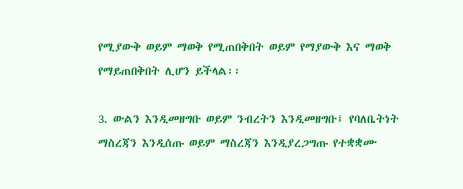የሚያውቅ ወይም ማወቅ የሚጠበቅበት ወይም የማያውቅ እና ማወቅ የማይጠበቅበት ሊሆን ይችላል፡፡

3. ውልን እንዲመዘግቡ ወይም ንብረትን እንዲመዘግቡ፤ የባለቤትነት ማስረጃን እንዲሰጡ ወይም ማስረጃን እንዲያረጋግጡ የተቋቋሙ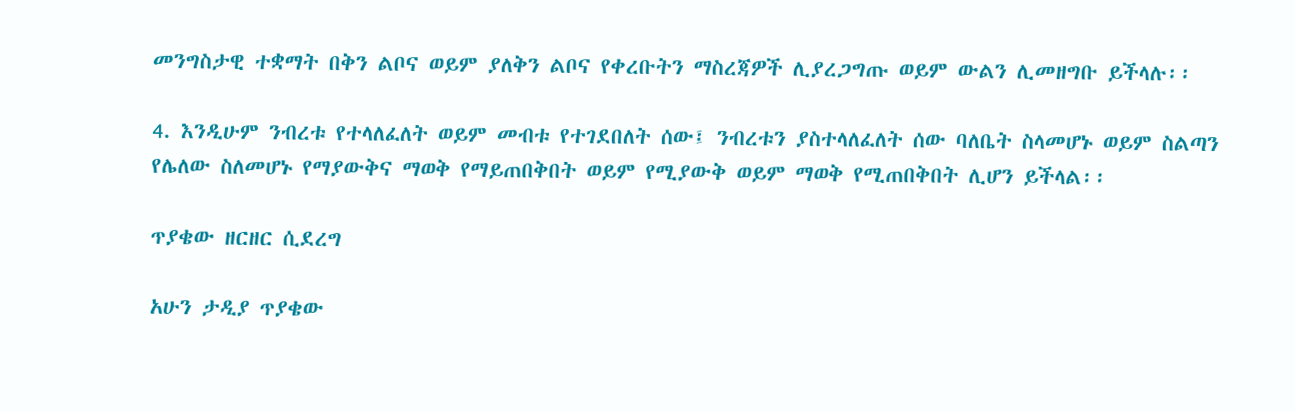መንግስታዊ ተቋማት በቅን ልቦና ወይም ያለቅን ልቦና የቀረቡትን ማስረጃዎች ሊያረጋግጡ ወይም ውልን ሊመዘግቡ ይችላሉ፡፡

4. እንዲሁም ንብረቱ የተላለፈለት ወይም መብቱ የተገደበለት ሰው፤ ንብረቱን ያስተላለፈለት ሰው ባለቤት ስላመሆኑ ወይም ስልጣን የሌለው ስለመሆኑ የማያውቅና ማወቅ የማይጠበቅበት ወይም የሚያውቅ ወይም ማወቅ የሚጠበቅበት ሊሆን ይችላል፡፡

ጥያቄው ዘርዘር ሲደረግ

አሁን ታዲያ ጥያቄው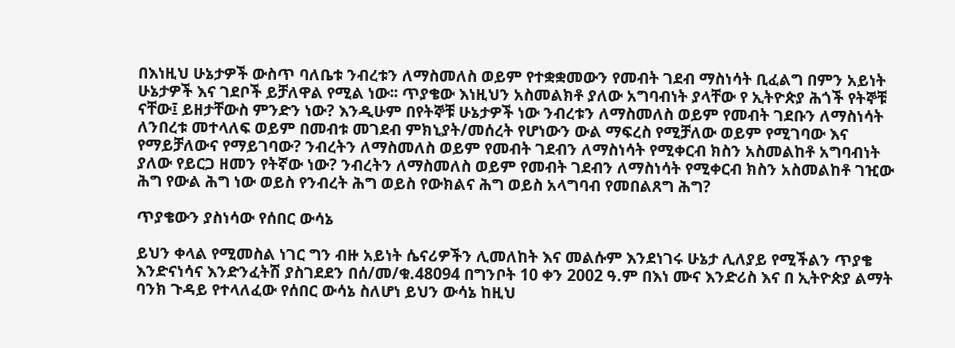በእነዚህ ሁኔታዎች ውስጥ ባለቤቱ ንብረቱን ለማስመለስ ወይም የተቋቋመውን የመብት ገደብ ማስነሳት ቢፈልግ በምን አይነት ሁኔታዎች እና ገደቦች ይቻለዋል የሚል ነው፡፡ ጥያቄው እነዚህን አስመልክቶ ያለው አግባብነት ያላቸው የ ኢትዮጵያ ሕጎች የትኞቹ ናቸው፤ ይዘታቸውስ ምንድን ነው? እንዲሁም በየትኞቹ ሁኔታዎች ነው ንብረቱን ለማስመለስ ወይም የመብት ገደቡን ለማስነሳት ለንበረቱ መተላለፍ ወይም በመብቱ መገደብ ምክኒያት/መሰረት የሆነውን ውል ማፍረስ የሚቻለው ወይም የሚገባው እና የማይቻለውና የማይገባው? ንብረትን ለማስመለስ ወይም የመብት ገደብን ለማስነሳት የሚቀርብ ክስን አስመልከቶ አግባብነት ያለው የይርጋ ዘመን የትኛው ነው? ንብረትን ለማስመለስ ወይም የመብት ገደብን ለማስነሳት የሚቀርብ ክስን አስመልከቶ ገዢው ሕግ የውል ሕግ ነው ወይስ የንብረት ሕግ ወይስ የውክልና ሕግ ወይስ አላግባብ የመበልጸግ ሕግ?

ጥያቄውን ያስነሳው የሰበር ውሳኔ

ይህን ቀላል የሚመስል ነገር ግን ብዙ አይነት ሴናሪዎችን ሊመለከት እና መልሱም እንደነገሩ ሁኔታ ሊለያይ የሚችልን ጥያቄ እንድናነሳና እንድንፈትሽ ያስገደደን በሰ/መ/ቁ.48094 በግንቦት 10 ቀን 2002 ዓ.ም በእነ ሙና እንድሪስ እና በ ኢትዮጵያ ልማት ባንክ ጉዳይ የተላለፈው የሰበር ውሳኔ ስለሆነ ይህን ውሳኔ ከዚህ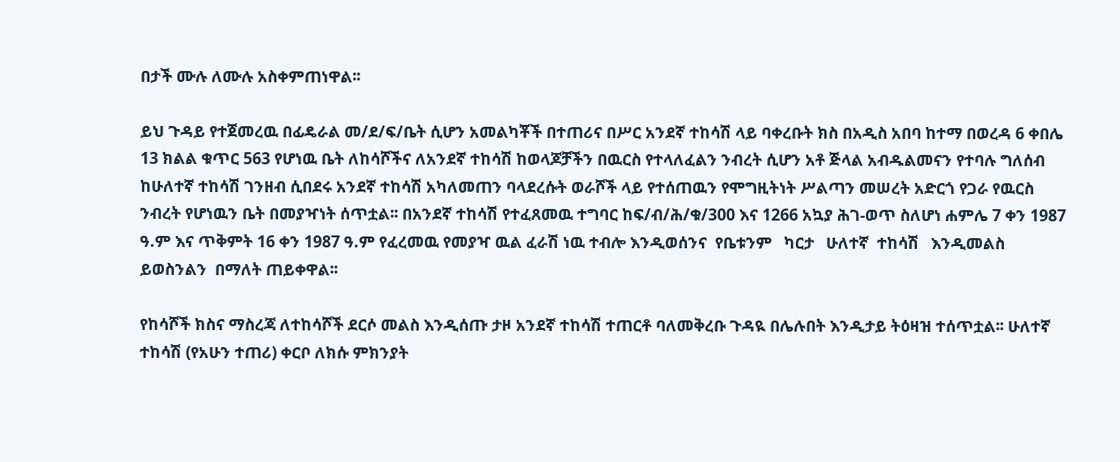በታች ሙሉ ለሙሉ አስቀምጠነዋል፡፡

ይህ ጉዳይ የተጀመረዉ በፊዴራል መ/ደ/ፍ/ቤት ሲሆን አመልካቾች በተጠሪና በሥር አንደኛ ተከሳሽ ላይ ባቀረቡት ክስ በአዲስ አበባ ከተማ በወረዳ 6 ቀበሌ 13 ክልል ቁጥር 563 የሆነዉ ቤት ለከሳሾችና ለአንደኛ ተከሳሽ ከወላጆቻችን በዉርስ የተላለፈልን ንብረት ሲሆን አቶ ጅላል አብዱልመናን የተባሉ ግለሰብ ከሁለተኛ ተከሳሽ ገንዘብ ሲበደሩ አንደኛ ተከሳሽ አካለመጠን ባላደረሱት ወራሾች ላይ የተሰጠዉን የሞግዚትነት ሥልጣን መሠረት አድርጎ የጋራ የዉርስ ንብረት የሆነዉን ቤት በመያዣነት ሰጥቷል፡፡ በአንደኛ ተከሳሽ የተፈጸመዉ ተግባር ከፍ/ብ/ሕ/ቁ/300 እና 1266 አኳያ ሕገ-ወጥ ስለሆነ ሐምሌ 7 ቀን 1987 ዓ.ም እና ጥቅምት 16 ቀን 1987 ዓ.ም የፈረመዉ የመያዣ ዉል ፈራሽ ነዉ ተብሎ እንዲወሰንና  የቤቱንም   ካርታ   ሁለተኛ  ተከሳሽ   እንዲመልስ  ይወስንልን  በማለት ጠይቀዋል፡፡

የከሳሾች ክስና ማስረጃ ለተከሳሾች ደርሶ መልስ እንዲሰጡ ታዞ አንደኛ ተከሳሽ ተጠርቶ ባለመቅረቡ ጉዳዪ በሌሉበት እንዲታይ ትዕዛዝ ተሰጥቷል፡፡ ሁለተኛ ተከሳሽ (የአሁን ተጠሪ) ቀርቦ ለክሱ ምክንያት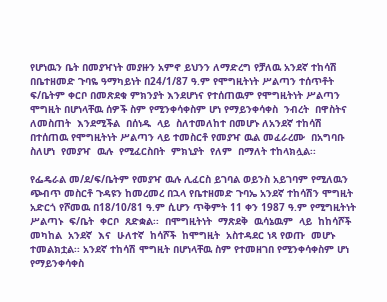የሆነዉን ቤት በመያዣነት መያዙን አምኖ ይህንን ለማድረግ የቻለዉ አንደኛ ተከሳሽ በቤተዘመድ ጉባዬ ዓማካይነት በ24/1/87 ዓ.ም የሞግዚትነት ሥልጣን ተሰጥቶት ፍ/ቤትም ቀርቦ በመጽደቁ ምክንያት እንደሆነና የተሰጠዉም የሞግዚትነት ሥልጣን ሞግዚት በሆነላቸዉ ሰዎች ስም የሚንቀሳቀስም ሆነ የማይንቀሳቀስ  ንብረት  በዋስትና  ለመስጠት  እንደሚችል  በሰነዱ  ላይ  ስለተመለከተ በመሆኑ ለአንደኛ ተከሳሽ በተሰጠዉ የሞግዚትነት ሥልጣን ላይ ተመስርቶ የመያዣ ዉል መፈራረሙ  በአግባቡ  ስለሆነ  የመያዣ  ዉሉ  የሚፈርስበት  ምክኒያት  የለም  በማለት ተከላክሏል፡፡

የፌዴራል መ/ደ/ፍ/ቤትም የመያዣ ዉሉ ሊፈርስ ይገባል ወይንስ አይገባም የሚለዉን ጭብጥ መስርቶ ጉዳዩን ከመረመረ በኋላ የቤተዘመድ ጉባኤ አንደኛ ተከሳሽን ሞግዚት አድርጎ የሾመዉ በ18/10/81 ዓ.ም ሲሆን ጥቅምት 11 ቀን 1987 ዓ.ም የሚግዚትነት ሥልጣኑ  ፍ/ቤት  ቀርቦ  ጸድቋል፡፡  በሞግዚትነት  ማጽደቅ  ዉሳኔዉም  ላይ  ከከሳሾች መካከል  አንደኛ  እና  ሁለተኛ  ከሳሾች  ከሞግዚት  አስተዳደር ነጻ የወጡ  መሆኑ ተመልክቷል፡፡ አንደኛ ተከሳሽ ሞግዚት በሆነላቸዉ ስም የተመዘገበ የሚንቀሳቀስም ሆነ የማይንቀሳቀስ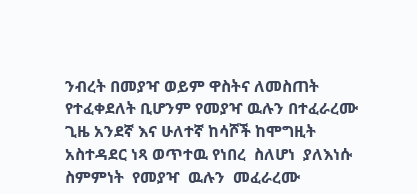ንብረት በመያዣ ወይም ዋስትና ለመስጠት የተፈቀደለት ቢሆንም የመያዣ ዉሉን በተፈራረሙ ጊዜ አንደኛ እና ሁለተኛ ከሳሾች ከሞግዚት አስተዳደር ነጻ ወጥተዉ የነበረ  ስለሆነ  ያለእነሱ  ስምምነት  የመያዣ  ዉሉን  መፈራረሙ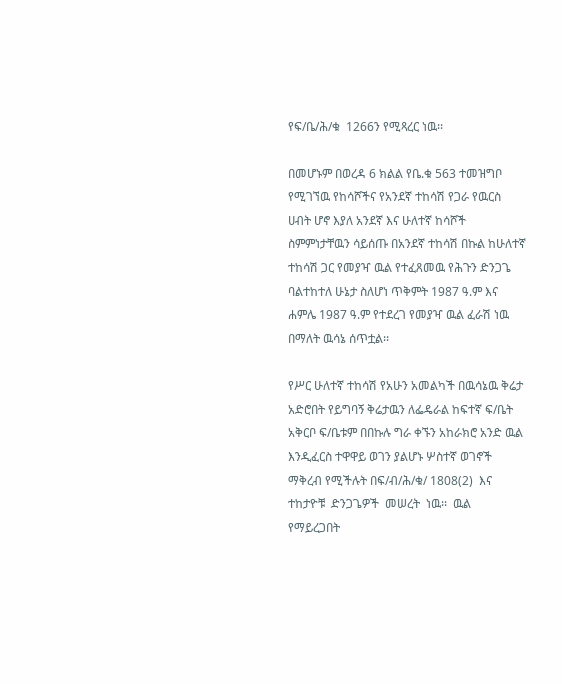የፍ/ቤ/ሕ/ቁ  1266ን የሚጻረር ነዉ፡፡

በመሆኑም በወረዳ 6 ክልል የቤ.ቁ 563 ተመዝግቦ የሚገኘዉ የከሳሾችና የአንደኛ ተከሳሽ የጋራ የዉርስ ሀብት ሆኖ እያለ አንደኛ እና ሁለተኛ ከሳሾች ስምምነታቸዉን ሳይሰጡ በአንደኛ ተከሳሽ በኩል ከሁለተኛ ተከሳሽ ጋር የመያዣ ዉል የተፈጸመዉ የሕጉን ድንጋጌ ባልተከተለ ሁኔታ ስለሆነ ጥቅምት 1987 ዓ.ም እና ሐምሌ 1987 ዓ.ም የተደረገ የመያዣ ዉል ፈራሽ ነዉ በማለት ዉሳኔ ሰጥቷል፡፡

የሥር ሁለተኛ ተከሳሽ የአሁን አመልካች በዉሳኔዉ ቅሬታ አድሮበት የይግባኝ ቅሬታዉን ለፌዴራል ከፍተኛ ፍ/ቤት አቅርቦ ፍ/ቤቱም በበኩሉ ግራ ቀኙን አከራክሮ አንድ ዉል እንዲፈርስ ተዋዋይ ወገን ያልሆኑ ሦስተኛ ወገኖች ማቅረብ የሚችሉት በፍ/ብ/ሕ/ቁ/ 1808(2)  እና  ተከታዮቹ  ድንጋጌዎች  መሠረት  ነዉ፡፡  ዉል  የማይረጋበት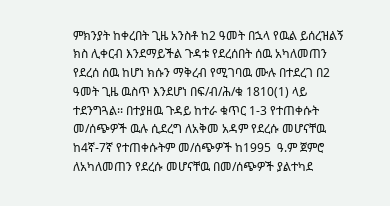ምክንያት ከቀረበት ጊዜ አንስቶ ከ2 ዓመት በኋላ የዉል ይሰረዝልኝ ክስ ሊቀርብ እንደማይችል ጉዳቱ የደረሰበት ሰዉ አካለመጠን የደረሰ ሰዉ ከሆነ ክሱን ማቅረብ የሚገባዉ ሙሉ በተደረገ በ2 ዓመት ጊዜ ዉስጥ እንደሆነ በፍ/ብ/ሕ/ቁ 1810(1) ላይ ተደንግጓል፡፡ በተያዘዉ ጉዳይ ከተራ ቁጥር 1-3 የተጠቀሱት መ/ሰጭዎች ዉሉ ሲደረግ ለአቅመ አዳም የደረሱ መሆናቸዉ ከ4ኛ-7ኛ የተጠቀሱትም መ/ሰጭዎች ከ1995  ዓ.ም ጀምሮ ለአካለመጠን የደረሱ መሆናቸዉ በመ/ሰጭዎች ያልተካደ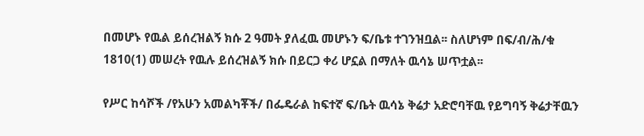በመሆኑ የዉል ይሰረዝልኝ ክሱ 2 ዓመት ያለፈዉ መሆኑን ፍ/ቤቱ ተገንዝቧል፡፡ ስለሆነም በፍ/ብ/ሕ/ቁ 1810(1) መሠረት የዉሉ ይሰረዝልኝ ክሱ በይርጋ ቀሪ ሆኗል በማለት ዉሳኔ ሠጥቷል፡፡

የሥር ከሳሾች /የአሁን አመልካቾች/ በፌዴራል ከፍተኛ ፍ/ቤት ዉሳኔ ቅሬታ አድሮባቸዉ የይግባኝ ቅሬታቸዉን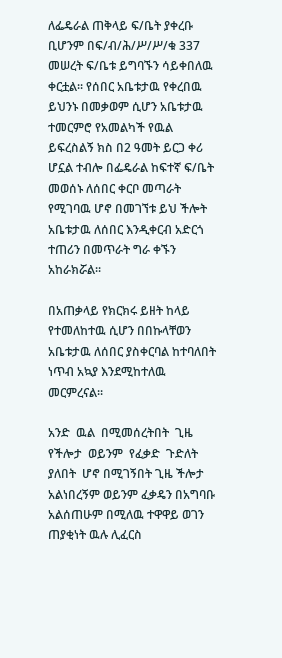ለፌዴራል ጠቅላይ ፍ/ቤት ያቀረቡ ቢሆንም በፍ/ብ/ሕ/ሥ/ሥ/ቁ 337 መሠረት ፍ/ቤቱ ይግባኙን ሳይቀበለዉ ቀርቷል፡፡ የሰበር አቤቱታዉ የቀረበዉ ይህንኑ በመቃወም ሲሆን አቤቱታዉ ተመርምሮ የአመልካች የዉል ይፍረስልኝ ክስ በ2 ዓመት ይርጋ ቀሪ ሆኗል ተብሎ በፌዴራል ከፍተኛ ፍ/ቤት መወሰኑ ለሰበር ቀርቦ መጣራት የሚገባዉ ሆኖ በመገኘቱ ይህ ችሎት አቤቱታዉ ለሰበር እንዲቀርብ አድርጎ ተጠሪን በመጥራት ግራ ቀኙን አከራክሯል፡፡

በአጠቃላይ የክርክሩ ይዘት ከላይ የተመለከተዉ ሲሆን በበኩላቸወን አቤቱታዉ ለሰበር ያስቀርባል ከተባለበት ነጥብ አኳያ እንደሚከተለዉ መርምረናል፡፡

አንድ  ዉል  በሚመሰረትበት  ጊዜ  የችሎታ  ወይንም  የፈቃድ  ጉድለት  ያለበት  ሆኖ በሚገኝበት ጊዜ ችሎታ አልነበረኝም ወይንም ፈቃዴን በአግባቡ አልሰጠሁም በሚለዉ ተዋዋይ ወገን ጠያቂነት ዉሉ ሊፈርስ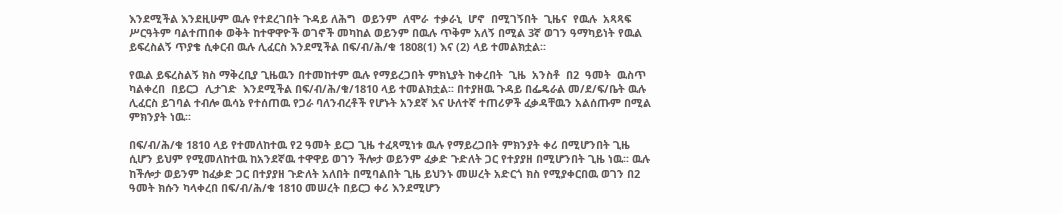እንደሚችል እንደዚሁም ዉሉ የተደረገበት ጉዳይ ለሕግ  ወይንም  ለሞራ  ተቃራኒ  ሆኖ  በሚገኝበት  ጊዜና  የዉሉ  አጻጻፍ  ሥርዓትም ባልተጠበቀ ወቅት ከተዋዋዮች ወገኖች መካከል ወይንም በዉሉ ጥቅም አለኝ በሚል 3ኛ ወገን ዓማካይነት የዉል ይፍረስልኝ ጥያቄ ሲቀርብ ዉሉ ሊፈርስ እንደሚችል በፍ/ብ/ሕ/ቁ 1808(1) እና (2) ላይ ተመልክቷል፡፡

የዉል ይፍረስልኝ ክስ ማቅረቢያ ጊዜዉን በተመከተም ዉሉ የማይረጋበት ምክኒያት ከቀረበት  ጊዜ  አንስቶ  በ2  ዓመት  ዉስጥ  ካልቀረበ  በይርጋ  ሊታገድ  እንደሚችል በፍ/ብ/ሕ/ቁ/1810 ላይ ተመልክቷል፡፡ በተያዘዉ ጉዳይ በፌዴራል መ/ደ/ፍ/ቤት ዉሉ ሊፈርስ ይገባል ተብሎ ዉሳኔ የተሰጠዉ የጋራ ባለንብረቶች የሆኑት አንደኛ እና ሁለተኛ ተጠሪዎች ፈቃዳቸዉን አልሰጡም በሚል ምክንያት ነዉ፡፡

በፍ/ብ/ሕ/ቁ 1810 ላይ የተመለከተዉ የ2 ዓመት ይርጋ ጊዜ ተፈጻሚነቱ ዉሉ የማይረጋበት ምክንያት ቀሪ በሚሆንበት ጊዜ ሲሆን ይህም የሚመለከተዉ ከአንደኛዉ ተዋዋይ ወገን ችሎታ ወይንም ፈቃድ ጉድለት ጋር የተያያዘ በሚሆንበት ጊዜ ነዉ፡፡ ዉሉ ከችሎታ ወይንም ከፈቃድ ጋር በተያያዘ ጉድለት አለበት በሚባልበት ጊዜ ይህንኑ መሠረት አድርጎ ክስ የሚያቀርበዉ ወገን በ2 ዓመት ክሱን ካላቀረበ በፍ/ብ/ሕ/ቁ 1810 መሠረት በይርጋ ቀሪ እንደሚሆን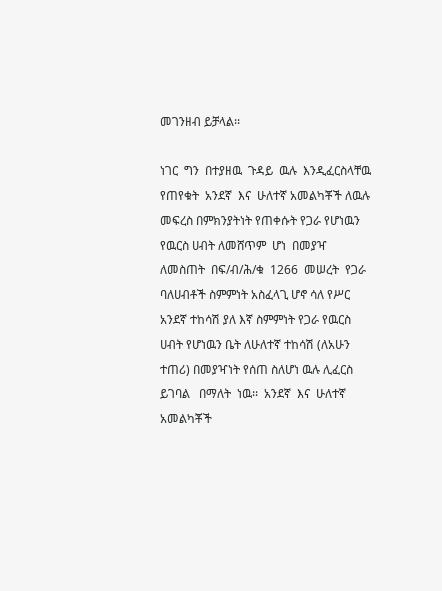መገንዘብ ይቻላል፡፡

ነገር  ግን  በተያዘዉ  ጉዳይ  ዉሉ  እንዲፈርስላቸዉ  የጠየቁት  አንደኛ  እና  ሁለተኛ አመልካቾች ለዉሉ መፍረስ በምክንያትነት የጠቀሱት የጋራ የሆነዉን የዉርስ ሀብት ለመሸጥም  ሆነ  በመያዣ  ለመስጠት  በፍ/ብ/ሕ/ቁ  1266  መሠረት  የጋራ  ባለሀብቶች ስምምነት አስፈላጊ ሆኖ ሳለ የሥር አንደኛ ተከሳሽ ያለ እኛ ስምምነት የጋራ የዉርስ ሀብት የሆነዉን ቤት ለሁለተኛ ተከሳሽ (ለአሁን ተጠሪ) በመያዣነት የሰጠ ስለሆነ ዉሉ ሊፈርስ ይገባል   በማለት  ነዉ፡፡  አንደኛ  እና  ሁለተኛ   አመልካቾች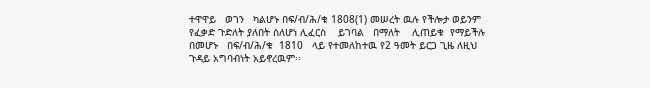ተዋዋይ   ወገን   ካልሆኑ በፍ/ብ/ሕ/ቁ 1808(1) መሠረት ዉሉ የችሎታ ወይንም የፈቃድ ጉድለት ያለበት ስለሆነ ሊፈርስ    ይገባል   በማለት    ሊጠይቁ  የማይችሉ  በመሆኑ   በፍ/ብ/ሕ/ቁ  1810   ላይ የተመለከተዉ የ2 ዓመት ይርጋ ጊዜ ለዚህ ጉዳይ አግባብነት አይኖረዉም፡፡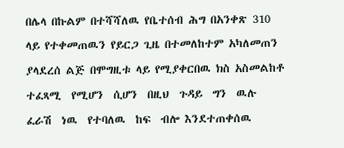በሌላ በኩልም በተሻሻለዉ የቤተሰብ ሕግ በአንቀጽ 310 ላይ የተቀመጠዉን የይርጋ ጊዜ በተመለከተም አካለመጠን ያላደረሰ ልጅ በሞግዚቱ ላይ የሚያቀርበዉ ክስ አስመልከቶ ተፈጻሚ  የሚሆን  ሲሆን  በዚህ  ጉዳይ  ግን  ዉሉ  ፈራሽ  ነዉ  የተባለዉ  ከፍ  ብሎ እንደተጠቀሰዉ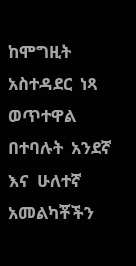ከሞግዚት አስተዳደር  ነጻ  ወጥተዋል  በተባሉት  አንደኛ  እና  ሁለተኛ አመልካቾችን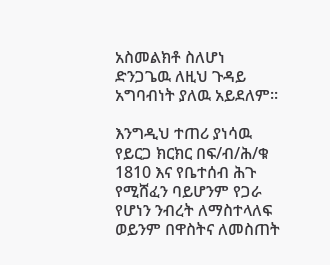አስመልክቶ ስለሆነ ድንጋጌዉ ለዚህ ጉዳይ አግባብነት ያለዉ አይደለም፡፡

እንግዲህ ተጠሪ ያነሳዉ የይርጋ ክርክር በፍ/ብ/ሕ/ቁ 1810 እና የቤተሰብ ሕጉ የሚሸፈን ባይሆንም የጋራ የሆነን ንብረት ለማስተላለፍ ወይንም በዋስትና ለመስጠት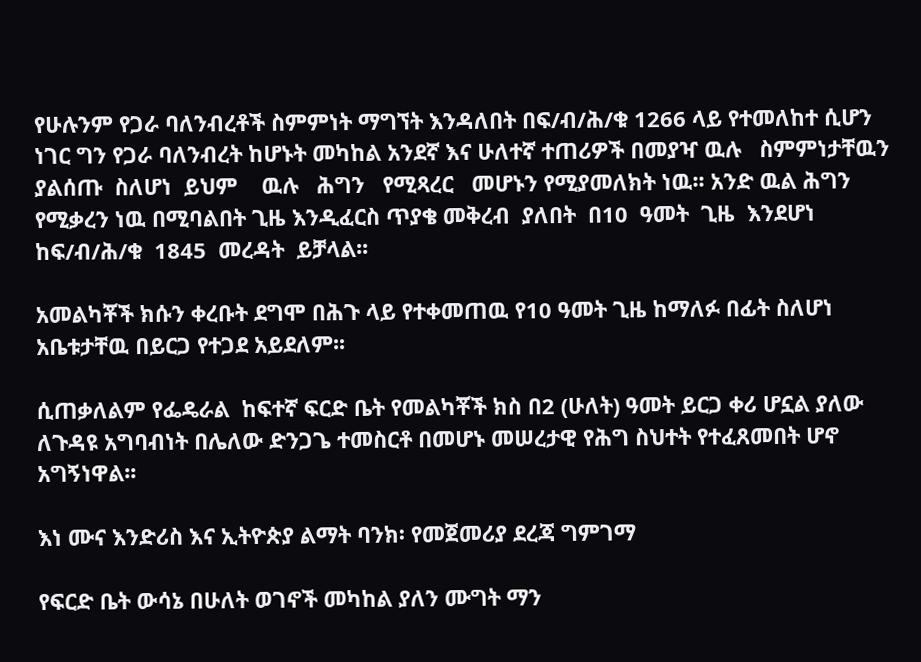የሁሉንም የጋራ ባለንብረቶች ስምምነት ማግኘት እንዳለበት በፍ/ብ/ሕ/ቁ 1266 ላይ የተመለከተ ሲሆን ነገር ግን የጋራ ባለንብረት ከሆኑት መካከል አንደኛ እና ሁለተኛ ተጠሪዎች በመያዣ ዉሉ   ስምምነታቸዉን  ያልሰጡ  ስለሆነ  ይህም    ዉሉ   ሕግን   የሚጻረር   መሆኑን የሚያመለክት ነዉ፡፡ አንድ ዉል ሕግን የሚቃረን ነዉ በሚባልበት ጊዜ እንዲፈርስ ጥያቄ መቅረብ  ያለበት  በ10  ዓመት  ጊዜ  እንደሆነ  ከፍ/ብ/ሕ/ቁ  1845  መረዳት  ይቻላል፡፡

አመልካቾች ክሱን ቀረቡት ደግሞ በሕጉ ላይ የተቀመጠዉ የ10 ዓመት ጊዜ ከማለፉ በፊት ስለሆነ አቤቱታቸዉ በይርጋ የተጋደ አይደለም፡፡

ሲጠቃለልም የፌዴራል  ከፍተኛ ፍርድ ቤት የመልካቾች ክስ በ2 (ሁለት) ዓመት ይርጋ ቀሪ ሆኗል ያለው ለጉዳዩ አግባብነት በሌለው ድንጋጌ ተመስርቶ በመሆኑ መሠረታዊ የሕግ ስህተት የተፈጸመበት ሆኖ አግኝነዋል፡፡

እነ ሙና እንድሪስ እና ኢትዮጵያ ልማት ባንክ፡ የመጀመሪያ ደረጃ ግምገማ

የፍርድ ቤት ውሳኔ በሁለት ወገኖች መካከል ያለን ሙግት ማን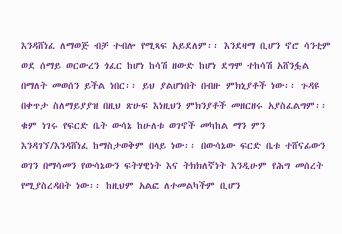እንዳሸነፈ ለማወጅ ብቻ ተብሎ የሚጻፍ አይደለም፡፡ እንደዛማ ቢሆን ኖሮ ሳንቲም ወደ ሰማይ ወርውረን ጎፈር ከሆነ ከሳሽ ዘውድ ከሆነ ደግሞ ተከሳሽ አሸንፏል በማለት መወሰን ይችል ነበር፡፡ ይህ ያልሆነበት በብዙ ምክኒያቶች ነው፡፡ ጉዳዩ በቀጥታ ስለማይያያዝ በዚህ ጽሁፍ እነዚህን ምክንያቶች መዘርዘሩ አያስፈልግም፡፡ ቁም ነገሩ የፍርድ ቤት ውሳኔ ከሁለቱ ወገኖች መካከል ማን ምን እንዳገኘ/እንዳሸነፈ ከማስታወቅም በላይ ነው፡፡ በውሳኔው ፍርድ ቤቱ ተሸናፊውን ወገን በማሳመን የውሳኔውን ፍትሃዊነት እና ትክክለኛነት እንዲሁም የሕግ መሰረት የሚያስረዳበት ነው፡፡ ከዚህም አልፎ ለተመልካችም ቢሆን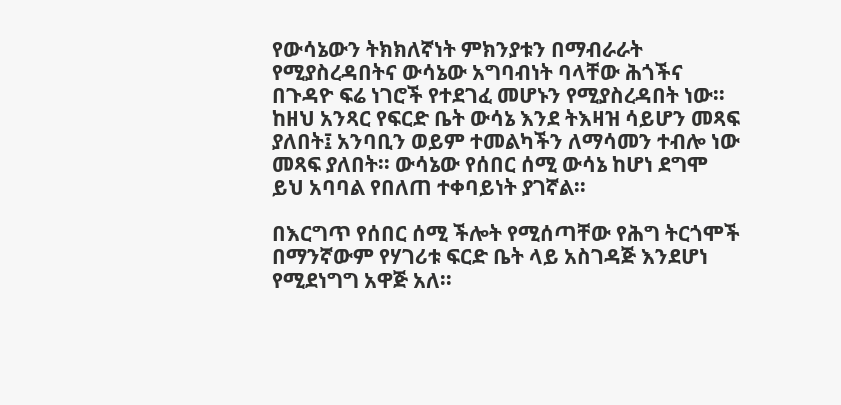የውሳኔውን ትክክለኛነት ምክንያቱን በማብራራት የሚያስረዳበትና ውሳኔው አግባብነት ባላቸው ሕጎችና በጉዳዮ ፍሬ ነገሮች የተደገፈ መሆኑን የሚያስረዳበት ነው፡፡ ከዘህ አንጻር የፍርድ ቤት ውሳኔ እንደ ትእዛዝ ሳይሆን መጻፍ ያለበት፤ አንባቢን ወይም ተመልካችን ለማሳመን ተብሎ ነው መጻፍ ያለበት፡፡ ውሳኔው የሰበር ሰሚ ውሳኔ ከሆነ ደግሞ ይህ አባባል የበለጠ ተቀባይነት ያገኛል፡፡

በእርግጥ የሰበር ሰሚ ችሎት የሚሰጣቸው የሕግ ትርጎሞች በማንኛውም የሃገሪቱ ፍርድ ቤት ላይ አስገዳጅ እንደሆነ የሚደነግግ አዋጅ አለ፡፡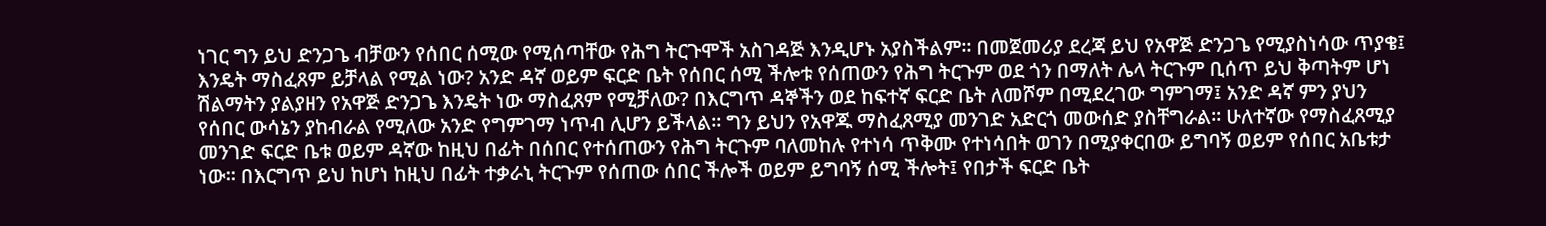ነገር ግን ይህ ድንጋጌ ብቻውን የሰበር ሰሚው የሚሰጣቸው የሕግ ትርጉሞች አስገዳጅ እንዲሆኑ አያስችልም፡፡ በመጀመሪያ ደረጃ ይህ የአዋጅ ድንጋጌ የሚያስነሳው ጥያቄ፤ እንዴት ማስፈጸም ይቻላል የሚል ነው? አንድ ዳኛ ወይም ፍርድ ቤት የሰበር ሰሚ ችሎቱ የሰጠውን የሕግ ትርጉም ወደ ጎን በማለት ሌላ ትርጉም ቢሰጥ ይህ ቅጣትም ሆነ ሽልማትን ያልያዘን የአዋጅ ድንጋጌ እንዴት ነው ማስፈጸም የሚቻለው? በእርግጥ ዳኞችን ወደ ከፍተኛ ፍርድ ቤት ለመሾም በሚደረገው ግምገማ፤ አንድ ዳኛ ምን ያህን የሰበር ውሳኔን ያከብራል የሚለው አንድ የግምገማ ነጥብ ሊሆን ይችላል፡፡ ግን ይህን የአዋጁ ማስፈጸሚያ መንገድ አድርጎ መውሰድ ያስቸግራል፡፡ ሁለተኛው የማስፈጸሚያ መንገድ ፍርድ ቤቱ ወይም ዳኛው ከዚህ በፊት በሰበር የተሰጠውን የሕግ ትርጉም ባለመከሉ የተነሳ ጥቅሙ የተነሳበት ወገን በሚያቀርበው ይግባኝ ወይም የሰበር አቤቱታ ነው፡፡ በእርግጥ ይህ ከሆነ ከዚህ በፊት ተቃራኒ ትርጉም የሰጠው ሰበር ችሎች ወይም ይግባኝ ሰሚ ችሎት፤ የበታች ፍርድ ቤት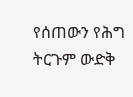የሰጠውን የሕግ ትርጉም ውድቅ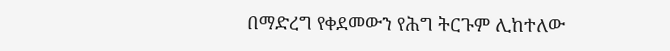በማድረግ የቀደመውን የሕግ ትርጉም ሊከተለው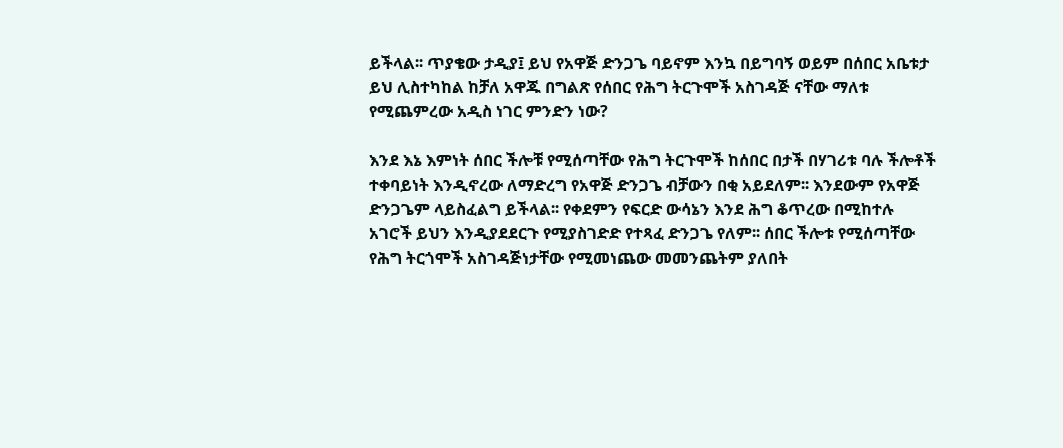ይችላል፡፡ ጥያቄው ታዲያ፤ ይህ የአዋጅ ድንጋጌ ባይኖም እንኳ በይግባኝ ወይም በሰበር አቤቱታ ይህ ሊስተካከል ከቻለ አዋጁ በግልጽ የሰበር የሕግ ትርጉሞች አስገዳጅ ናቸው ማለቱ የሚጨምረው አዲስ ነገር ምንድን ነው?

እንደ እኔ እምነት ሰበር ችሎቹ የሚሰጣቸው የሕግ ትርጉሞች ከሰበር በታች በሃገሪቱ ባሉ ችሎቶች ተቀባይነት እንዲኖረው ለማድረግ የአዋጅ ድንጋጌ ብቻውን በቂ አይደለም፡፡ እንደውም የአዋጅ ድንጋጌም ላይስፈልግ ይችላል፡፡ የቀደምን የፍርድ ውሳኔን እንደ ሕግ ቆጥረው በሚከተሉ አገሮች ይህን እንዲያደደርጉ የሚያስገድድ የተጻፈ ድንጋጌ የለም፡፡ ሰበር ችሎቱ የሚሰጣቸው የሕግ ትርጎሞች አስገዳጅነታቸው የሚመነጨው መመንጨትም ያለበት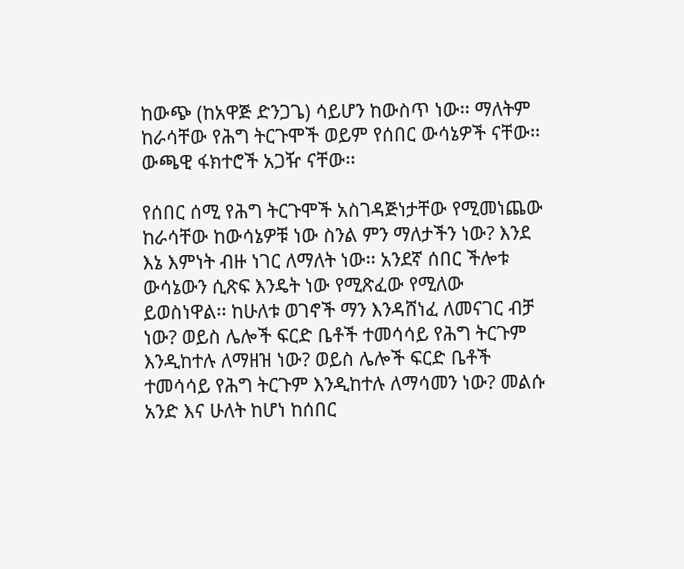ከውጭ (ከአዋጅ ድንጋጌ) ሳይሆን ከውስጥ ነው፡፡ ማለትም ከራሳቸው የሕግ ትርጉሞች ወይም የሰበር ውሳኔዎች ናቸው፡፡ ውጫዊ ፋክተሮች አጋዥ ናቸው፡፡

የሰበር ሰሚ የሕግ ትርጉሞች አስገዳጅነታቸው የሚመነጨው ከራሳቸው ከውሳኔዎቹ ነው ስንል ምን ማለታችን ነው? እንደ እኔ እምነት ብዙ ነገር ለማለት ነው፡፡ አንደኛ ሰበር ችሎቱ ውሳኔውን ሲጽፍ እንዴት ነው የሚጽፈው የሚለው ይወስነዋል፡፡ ከሁለቱ ወገኖች ማን እንዳሸነፈ ለመናገር ብቻ ነው? ወይስ ሌሎች ፍርድ ቤቶች ተመሳሳይ የሕግ ትርጉም እንዲከተሉ ለማዘዝ ነው? ወይስ ሌሎች ፍርድ ቤቶች ተመሳሳይ የሕግ ትርጉም እንዲከተሉ ለማሳመን ነው? መልሱ አንድ እና ሁለት ከሆነ ከሰበር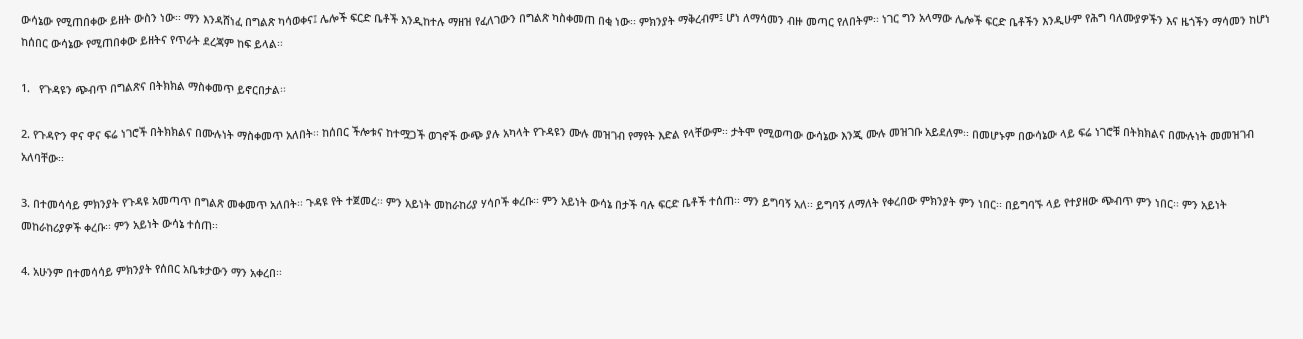ውሳኔው የሚጠበቀው ይዘት ውስን ነው፡፡ ማን እንዳሸነፈ በግልጽ ካሳወቀና፤ ሌሎች ፍርድ ቤቶች እንዲከተሉ ማዘዝ የፈለገውን በግልጽ ካስቀመጠ በቂ ነው፡፡ ምክንያት ማቅረብም፤ ሆነ ለማሳመን ብዙ መጣር የለበትም፡፡ ነገር ግን አላማው ሌሎች ፍርድ ቤቶችን እንዲሁም የሕግ ባለሙያዎችን እና ዜጎችን ማሳመን ከሆነ ከሰበር ውሳኔው የሚጠበቀው ይዘትና የጥራት ደረጃም ከፍ ይላል፡፡

1.   የጉዳዩን ጭብጥ በግልጽና በትክክል ማስቀመጥ ይኖርበታል፡፡

2. የጉዳዮን ዋና ዋና ፍሬ ነገሮች በትክክልና በሙሉነት ማስቀመጥ አለበት፡፡ ከሰበር ችሎቱና ከተሟጋች ወገኖች ውጭ ያሉ አካላት የጉዳዩን ሙሉ መዝገብ የማየት እድል የላቸውም፡፡ ታትሞ የሚወጣው ውሳኔው እንጂ ሙሉ መዝገቡ አይደለም፡፡ በመሆኑም በውሳኔው ላይ ፍሬ ነገሮቹ በትክክልና በሙሉነት መመዝገብ አለባቸው፡፡

3. በተመሳሳይ ምክንያት የጉዳዩ አመጣጥ በግልጽ መቀመጥ አለበት፡፡ ጉዳዩ የት ተጀመረ፡፡ ምን አይነት መከራከሪያ ሃሳቦች ቀረቡ፡፡ ምን አይነት ውሳኔ በታች ባሉ ፍርድ ቤቶች ተሰጠ፡፡ ማን ይግባኝ አለ፡፡ ይግባኝ ለማለት የቀረበው ምክንያት ምን ነበር፡፡ በይግባኙ ላይ የተያዘው ጭብጥ ምን ነበር፡፡ ምን አይነት መከራከሪያዎች ቀረቡ፡፡ ምን አይነት ውሳኔ ተሰጠ፡፡

4. አሁንም በተመሳሳይ ምክንያት የሰበር አቤቱታውን ማን አቀረበ፡፡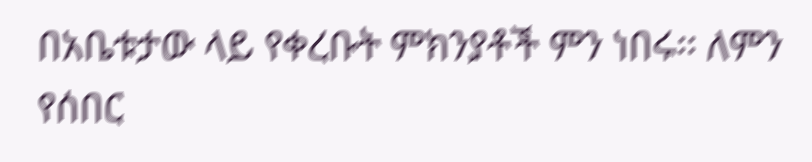በአቤቱታው ላይ የቀረቡት ምክንያቶች ምን ነበሩ፡፡ ለምን የሰበር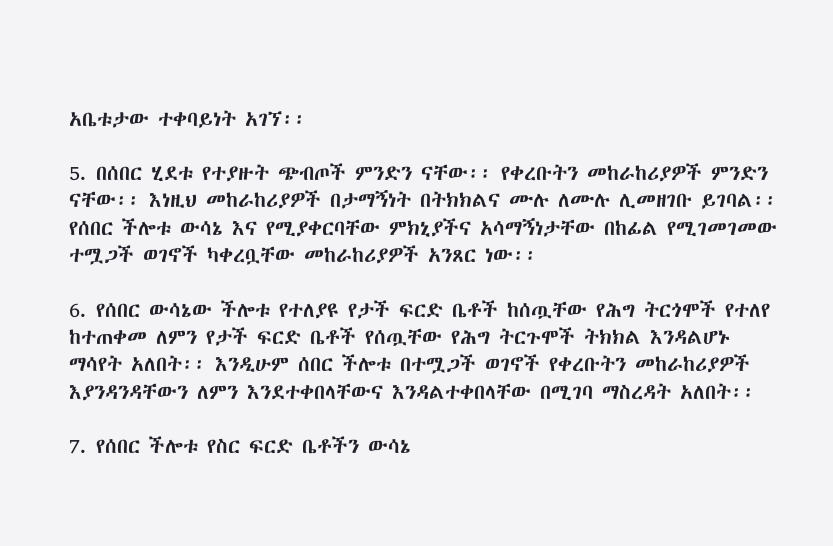አቤቱታው ተቀባይነት አገኘ፡፡

5. በሰበር ሂደቱ የተያዙት ጭብጦች ምንድን ናቸው፡፡ የቀረቡትን መከራከሪያዎች ምንድን ናቸው፡፡ እነዚህ መከራከሪያዎች በታማኝነት በትክክልና ሙሉ ለሙሉ ሊመዘገቡ ይገባል፡፡ የሰበር ችሎቱ ውሳኔ እና የሚያቀርባቸው ምክኒያችና አሳማኝነታቸው በከፊል የሚገመገመው ተሟጋች ወገኖች ካቀረቧቸው መከራከሪያዎች አንጸር ነው፡፡

6. የሰበር ውሳኔው ችሎቱ የተለያዩ የታች ፍርድ ቤቶች ከሰጧቸው የሕግ ትርጎሞች የተለየ ከተጠቀመ ለምን የታች ፍርድ ቤቶች የሰጧቸው የሕግ ትርጉሞች ትክክል እንዳልሆኑ ማሳየት አለበት፡፡ እንዲሁም ሰበር ችሎቱ በተሟጋች ወገኖች የቀረቡትን መከራከሪያዎች እያንዳንዳቸውን ለምን እንደተቀበላቸውና እንዳልተቀበላቸው በሚገባ ማስረዳት አለበት፡፡

7. የሰበር ችሎቱ የስር ፍርድ ቤቶችን ውሳኔ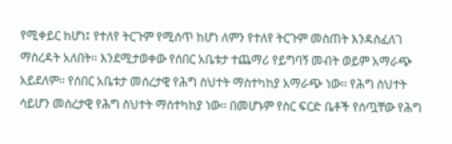የሚቀይር ከሆነ፤ የተለየ ትርጉም የሚሰጥ ከሆነ ለምን የተለየ ትርጉም መስጠት እንዳስፈለገ ማስረዳት አለበት፡፡ እንደሚታወቀው የሰበር አቤቱታ ተጨማሪ የይግባኝ መብት ወይም አማራጭ አይደለም፡፡ የሰበር አቤቱታ መሰረታዊ የሕግ ስህተት ማስተካከያ አማራጭ ነው፡፡ የሕግ ስህተት ሳይሆን መሰረታዊ የሕግ ስህተት ማሰተካከያ ነው፡፡ በመሆኑም የስር ፍርድ ቤቶች የሰጧቸው የሕግ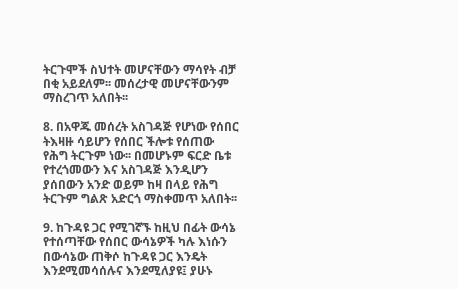ትርጉሞች ስህተት መሆናቸውን ማሳየት ብቻ በቂ አይደለም፡፡ መሰረታዊ መሆናቸውንም ማስረገጥ አለበት፡፡

8. በአዋጁ መሰረት አስገዳጅ የሆነው የሰበር ትእዛዙ ሳይሆን የሰበር ችሎቱ የሰጠው የሕግ ትርጉም ነው፡፡ በመሆኑም ፍርድ ቤቱ የተረጎመውን እና አስገዳጅ እንዲሆን ያሰበውን አንድ ወይም ከዛ በላይ የሕግ ትርጉም ግልጽ አድርጎ ማስቀመጥ አለበት፡፡

9. ከጉዳዩ ጋር የሚገኛኙ ከዚህ በፊት ውሳኔ የተሰጣቸው የሰበር ውሳኔዎች ካሉ እነሱን በውሳኔው ጠቅሶ ከጉዳዩ ጋር እንዴት እንደሚመሳሰሉና እንደሚለያዩ፤ ያሁኑ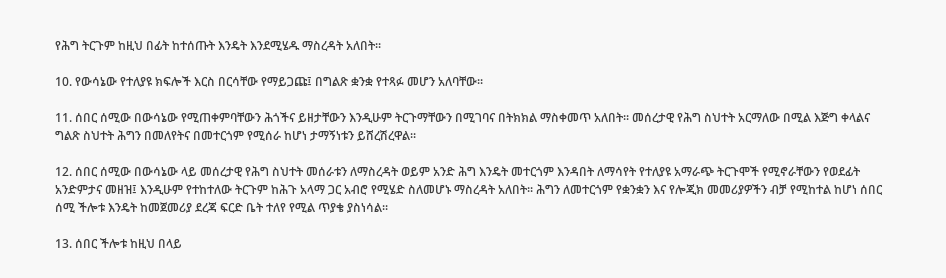የሕግ ትርጉም ከዚህ በፊት ከተሰጡት እንዴት እንደሚሄዱ ማስረዳት አለበት፡፡

10. የውሳኔው የተለያዩ ክፍሎች እርስ በርሳቸው የማይጋጩ፤ በግልጽ ቋንቋ የተጻፉ መሆን አለባቸው፡፡

11. ሰበር ሰሚው በውሳኔው የሚጠቀምባቸውን ሕጎችና ይዘታቸውን እንዲሁም ትርጉማቸውን በሚገባና በትክክል ማስቀመጥ አለበት፡፡ መሰረታዊ የሕግ ስህተት አርማለው በሚል እጅግ ቀላልና ግልጽ ስህተት ሕግን በመለየትና በመተርጎም የሚሰራ ከሆነ ታማኝነቱን ይሸረሽረዋል፡፡

12. ሰበር ሰሚው በውሳኔው ላይ መሰረታዊ የሕግ ስህተት መሰራቱን ለማስረዳት ወይም አንድ ሕግ እንዴት መተርጎም እንዳበት ለማሳየት የተለያዩ አማራጭ ትርጉሞች የሚኖራቸውን የወደፊት አንድምታና መዘዝ፤ እንዲሁም የተከተለው ትርጉም ከሕጉ አላማ ጋር አብሮ የሚሄድ ስለመሆኑ ማስረዳት አለበት፡፡ ሕግን ለመተርጎም የቋንቋን እና የሎጂክ መመሪያዎችን ብቻ የሚከተል ከሆነ ሰበር ሰሚ ችሎቱ እንዴት ከመጀመሪያ ደረጃ ፍርድ ቤት ተለየ የሚል ጥያቄ ያስነሳል፡፡

13. ሰበር ችሎቱ ከዚህ በላይ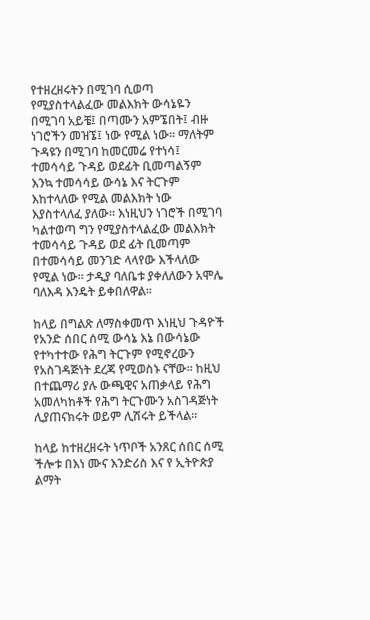የተዘረዘሩትን በሚገባ ሲወጣ የሚያስተላልፈው መልእክት ውሳኔዬን በሚገባ አይቼ፤ በጣሙን አምኜበት፤ ብዙ ነገሮችን መዝኜ፤ ነው የሚል ነው፡፡ ማለትም ጉዳዩን በሚገባ ከመርመሬ የተነሳ፤ ተመሳሳይ ጉዳይ ወደፊት ቢመጣልኝም እንኳ ተመሳሳይ ውሳኔ እና ትርጉም እከተላለው የሚል መልእክት ነው እያስተላለፈ ያለው፡፡ እነዚህን ነገሮች በሚገባ ካልተወጣ ግን የሚያስተላልፈው መልእክት ተመሳሳይ ጉዳይ ወደ ፊት ቢመጣም በተመሳሳይ መንገድ ላላየው እችላለው የሚል ነው፡፡ ታዲያ ባለቤቱ ያቀለለውን አሞሌ ባለእዳ እንዴት ይቀበለዋል፡፡

ከላይ በግልጽ ለማስቀመጥ እነዚህ ጉዳዮች የአንድ ሰበር ሰሚ ውሳኔ እኔ በውሳኔው የተካተተው የሕግ ትርጉም የሚኖረውን የአስገዳጅነት ደረጃ የሚወስኑ ናቸው፡፡ ከዚህ በተጨማሪ ያሉ ውጫዊና አጠቃላይ የሕግ አመለካከቶች የሕግ ትርጉሙን አስገዳጅነት ሊያጠናክሩት ወይም ሊሽሩት ይችላል፡፡

ከላይ ከተዘረዘሩት ነጥቦች አንጸር ሰበር ሰሚ ችሎቱ በእነ ሙና እንድሪስ እና የ ኢትዮጵያ ልማት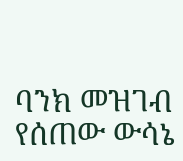ባንክ መዝገብ የሰጠው ውሳኔ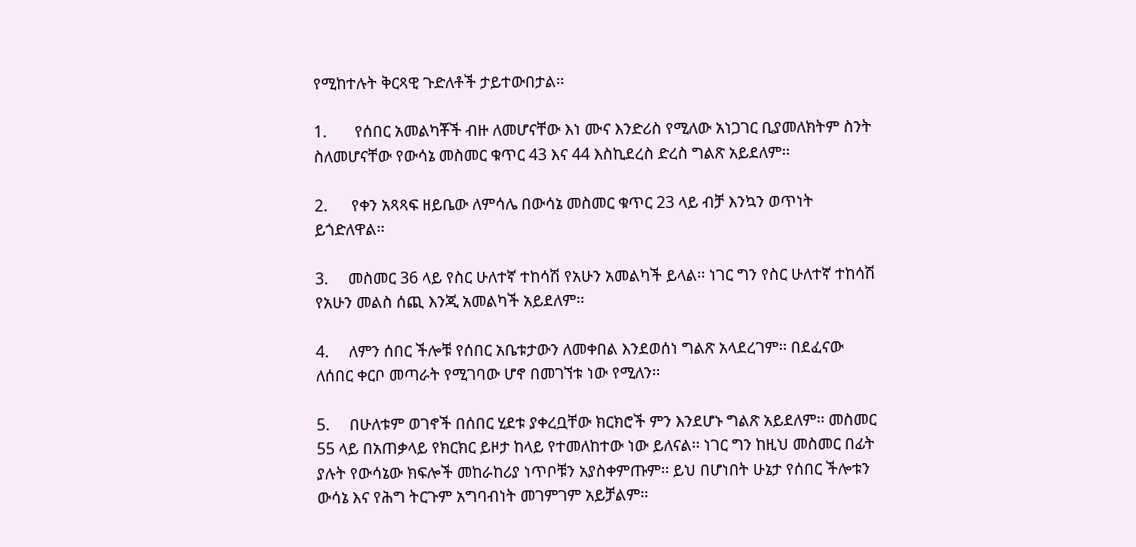የሚከተሉት ቅርጻዊ ጉድለቶች ታይተውበታል፡፡

1.       የሰበር አመልካቾች ብዙ ለመሆናቸው እነ ሙና እንድሪስ የሚለው አነጋገር ቢያመለክትም ስንት ስለመሆናቸው የውሳኔ መስመር ቁጥር 43 እና 44 እስኪደረስ ድረስ ግልጽ አይደለም፡፡

2.      የቀን አጻጻፍ ዘይቤው ለምሳሌ በውሳኔ መስመር ቁጥር 23 ላይ ብቻ እንኳን ወጥነት ይጎድለዋል፡፡

3.     መስመር 36 ላይ የስር ሁለተኛ ተከሳሽ የአሁን አመልካች ይላል፡፡ ነገር ግን የስር ሁለተኛ ተከሳሽ የአሁን መልስ ሰጪ እንጂ አመልካች አይደለም፡፡

4.     ለምን ሰበር ችሎቹ የሰበር አቤቱታውን ለመቀበል እንደወሰነ ግልጽ አላደረገም፡፡ በደፈናው ለሰበር ቀርቦ መጣራት የሚገባው ሆኖ በመገኘቱ ነው የሚለን፡፡

5.     በሁለቱም ወገኖች በሰበር ሂደቱ ያቀረቧቸው ክርክሮች ምን እንደሆኑ ግልጽ አይደለም፡፡ መስመር 55 ላይ በአጠቃላይ የክርክር ይዞታ ከላይ የተመለከተው ነው ይለናል፡፡ ነገር ግን ከዚህ መስመር በፊት ያሉት የውሳኔው ክፍሎች መከራከሪያ ነጥቦቹን አያስቀምጡም፡፡ ይህ በሆነበት ሁኔታ የሰበር ችሎቱን ውሳኔ እና የሕግ ትርጉም አግባብነት መገምገም አይቻልም፡፡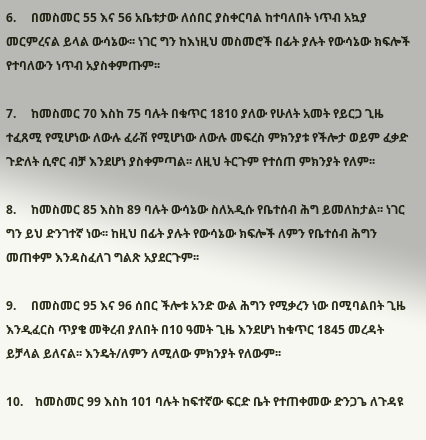6.     በመስመር 55 እና 56 አቤቱታው ለሰበር ያስቀርባል ከተባለበት ነጥብ አኳያ መርምረናል ይላል ውሳኔው፡፡ ነገር ግን ከእነዚህ መስመሮች በፊት ያሉት የውሳኔው ክፍሎች የተባለውን ነጥብ አያስቀምጡም፡፡

7.     ከመስመር 70 እስከ 75 ባሉት በቁጥር 1810 ያለው የሁለት አመት የይርጋ ጊዜ ተፈጸሚ የሚሆነው ለውሉ ፈራሽ የሚሆነው ለውሉ መፍረስ ምክንያቱ የችሎታ ወይም ፈቃድ ጉድለት ሲኖር ብቻ እንደሆነ ያስቀምጣል፡፡ ለዚህ ትርጉም የተሰጠ ምክንያት የለም፡፡

8.     ከመስመር 85 እስከ 89 ባሉት ውሳኔው ስለአዲሱ የቤተሰብ ሕግ ይመለከታል፡፡ ነገር ግን ይህ ድንገተኛ ነው፡፡ ከዚህ በፊት ያሉት የውሳኔው ክፍሎች ለምን የቤተሰብ ሕግን መጠቀም እንዳስፈለገ ግልጽ አያደርጉም፡፡

9.     በመስመር 95 እና 96 ሰበር ችሎቱ አንድ ውል ሕግን የሚቃረን ነው በሚባልበት ጊዜ እንዲፈርስ ጥያቄ መቅረብ ያለበት በ10 ዓመት ጊዜ እንደሆነ ከቁጥር 1845 መረዳት ይቻላል ይለናል፡፡ እንዴት/ለምን ለሚለው ምክንያት የለውም፡፡

10.    ከመስመር 99 እስከ 101 ባሉት ከፍተኛው ፍርድ ቤት የተጠቀመው ድንጋጌ ለጉዳዩ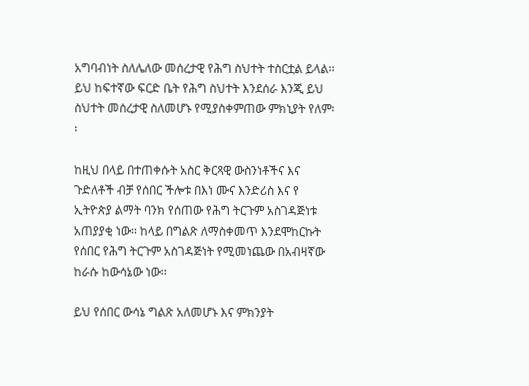አግባብነት ስለሌለው መሰረታዊ የሕግ ስህተት ተስርቷል ይላል፡፡ ይህ ከፍተኛው ፍርድ ቤት የሕግ ስህተት እንደሰራ እንጂ ይህ ስህተት መሰረታዊ ስለመሆኑ የሚያስቀምጠው ምክኒያት የለም፡፡

ከዚህ በላይ በተጠቀሱት አስር ቅርጻዊ ውስንነቶችና እና ጉድለቶች ብቻ የሰበር ችሎቱ በእነ ሙና እንድሪስ እና የ ኢትዮጵያ ልማት ባንክ የሰጠው የሕግ ትርጉም አስገዳጅነቱ አጠያያቂ ነው፡፡ ከላይ በግልጽ ለማስቀመጥ እንደሞከርኩት የሰበር የሕግ ትርጉም አስገዳጅነት የሚመነጨው በአብዛኛው ከራሱ ከውሳኔው ነው፡፡

ይህ የሰበር ውሳኔ ግልጽ አለመሆኑ እና ምክንያት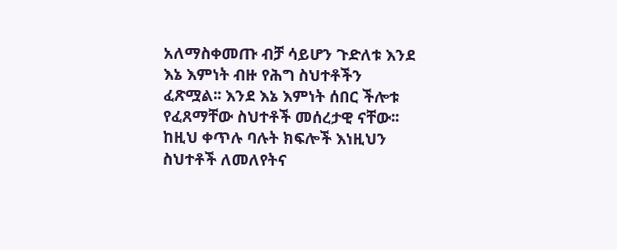አለማስቀመጡ ብቻ ሳይሆን ጉድለቱ እንደ እኔ እምነት ብዙ የሕግ ስህተቶችን ፈጽሟል፡፡ እንደ እኔ እምነት ሰበር ችሎቱ የፈጸማቸው ስህተቶች መሰረታዊ ናቸው፡፡ ከዚህ ቀጥሉ ባሉት ክፍሎች እነዚህን ስህተቶች ለመለየትና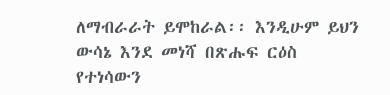ለማብራራት ይሞከራል፡፡ እንዲሁም ይህን ውሳኔ እንደ መነሻ በጽሑፍ ርዕስ የተነሳውን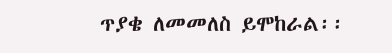ጥያቄ ለመመለስ ይሞከራል፡፡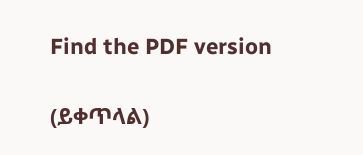Find the PDF version

(ይቀጥላል)